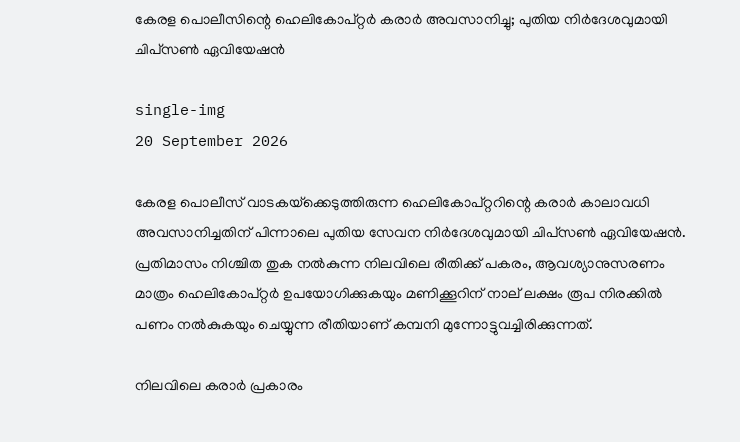കേരള പൊലീസിന്റെ ഹെലികോപ്റ്റർ കരാർ അവസാനിച്ചു; പുതിയ നിർദേശവുമായി ചിപ്‌സൺ ഏവിയേഷൻ

single-img
20 September 2026

കേരള പൊലീസ് വാടകയ്‌ക്കെടുത്തിരുന്ന ഹെലികോപ്റ്ററിന്റെ കരാർ കാലാവധി അവസാനിച്ചതിന് പിന്നാലെ പുതിയ സേവന നിർദേശവുമായി ചിപ്‌സൺ ഏവിയേഷൻ. പ്രതിമാസം നിശ്ചിത തുക നൽകുന്ന നിലവിലെ രീതിക്ക് പകരം, ആവശ്യാനുസരണം മാത്രം ഹെലികോപ്റ്റർ ഉപയോഗിക്കുകയും മണിക്കൂറിന് നാല് ലക്ഷം രൂപ നിരക്കിൽ പണം നൽകുകയും ചെയ്യുന്ന രീതിയാണ് കമ്പനി മുന്നോട്ടുവച്ചിരിക്കുന്നത്.

നിലവിലെ കരാർ പ്രകാരം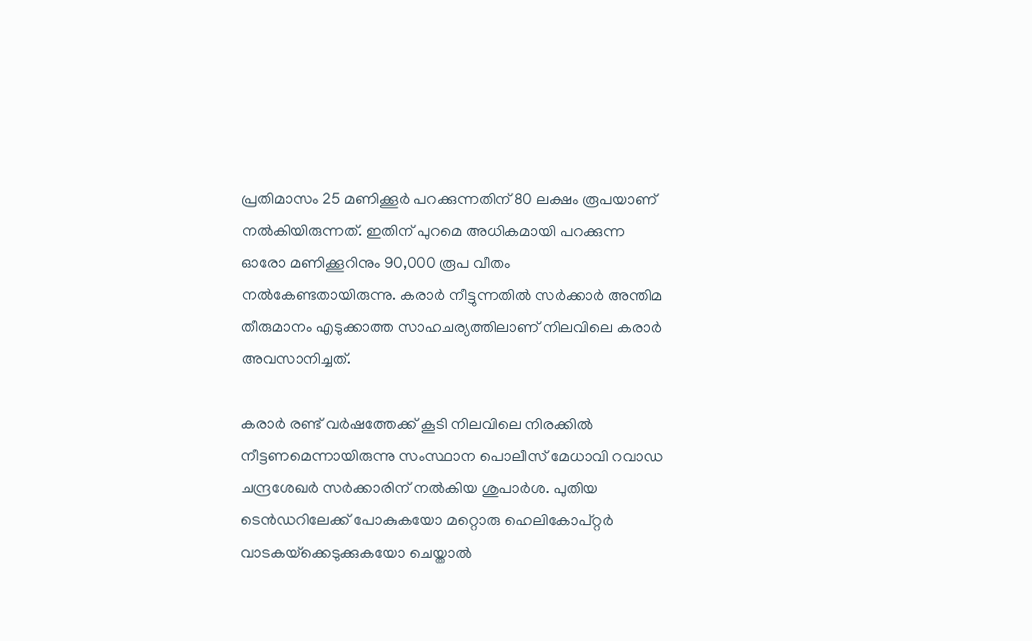പ്രതിമാസം 25 മണിക്കൂർ പറക്കുന്നതിന് 80 ലക്ഷം രൂപയാണ് നൽകിയിരുന്നത്. ഇതിന് പുറമെ അധികമായി പറക്കുന്ന ഓരോ മണിക്കൂറിനും 90,000 രൂപ വീതം നൽകേണ്ടതായിരുന്നു. കരാർ നീട്ടുന്നതിൽ സർക്കാർ അന്തിമ തീരുമാനം എടുക്കാത്ത സാഹചര്യത്തിലാണ് നിലവിലെ കരാർ അവസാനിച്ചത്.

കരാർ രണ്ട് വർഷത്തേക്ക് കൂടി നിലവിലെ നിരക്കിൽ നീട്ടണമെന്നായിരുന്നു സംസ്ഥാന പൊലീസ് മേധാവി റവാഡ ചന്ദ്രശേഖർ സർക്കാരിന് നൽകിയ ശുപാർശ. പുതിയ ടെൻഡറിലേക്ക് പോകുകയോ മറ്റൊരു ഹെലികോപ്റ്റർ വാടകയ്‌ക്കെടുക്കുകയോ ചെയ്താൽ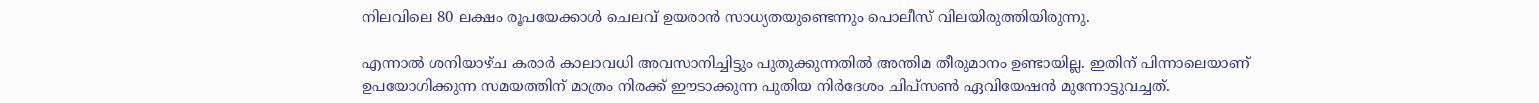നിലവിലെ 80 ലക്ഷം രൂപയേക്കാൾ ചെലവ് ഉയരാൻ സാധ്യതയുണ്ടെന്നും പൊലീസ് വിലയിരുത്തിയിരുന്നു.

എന്നാൽ ശനിയാഴ്ച കരാർ കാലാവധി അവസാനിച്ചിട്ടും പുതുക്കുന്നതിൽ അന്തിമ തീരുമാനം ഉണ്ടായില്ല. ഇതിന് പിന്നാലെയാണ് ഉപയോഗിക്കുന്ന സമയത്തിന് മാത്രം നിരക്ക് ഈടാക്കുന്ന പുതിയ നിർദേശം ചിപ്‌സൺ ഏവിയേഷൻ മുന്നോട്ടുവച്ചത്.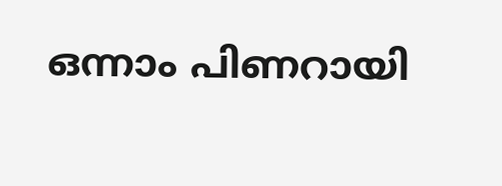ഒന്നാം പിണറായി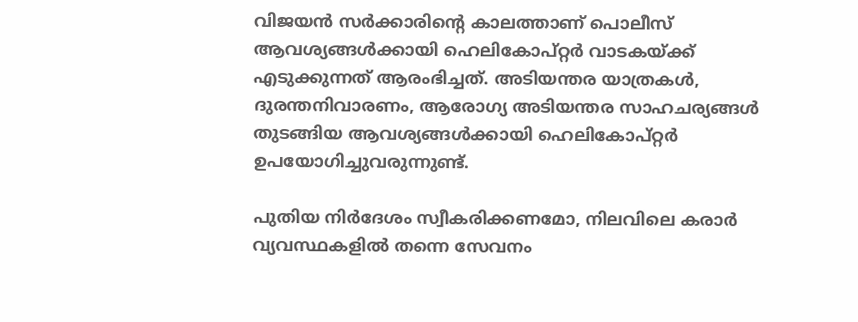വിജയൻ സർക്കാരിന്റെ കാലത്താണ് പൊലീസ് ആവശ്യങ്ങൾക്കായി ഹെലികോപ്റ്റർ വാടകയ്ക്ക് എടുക്കുന്നത് ആരംഭിച്ചത്. അടിയന്തര യാത്രകൾ, ദുരന്തനിവാരണം, ആരോഗ്യ അടിയന്തര സാഹചര്യങ്ങൾ തുടങ്ങിയ ആവശ്യങ്ങൾക്കായി ഹെലികോപ്റ്റർ ഉപയോഗിച്ചുവരുന്നുണ്ട്.

പുതിയ നിർദേശം സ്വീകരിക്കണമോ, നിലവിലെ കരാർ വ്യവസ്ഥകളിൽ തന്നെ സേവനം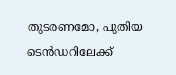തുടരണമോ, പുതിയ ടെൻഡറിലേക്ക്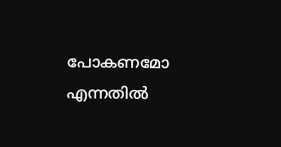പോകണമോ എന്നതിൽ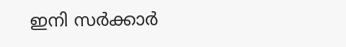ഇനി സർക്കാർ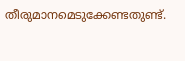തീരുമാനമെടുക്കേണ്ടതുണ്ട്.